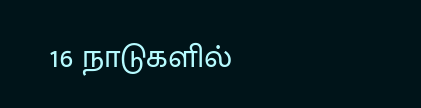16 நாடுகளில்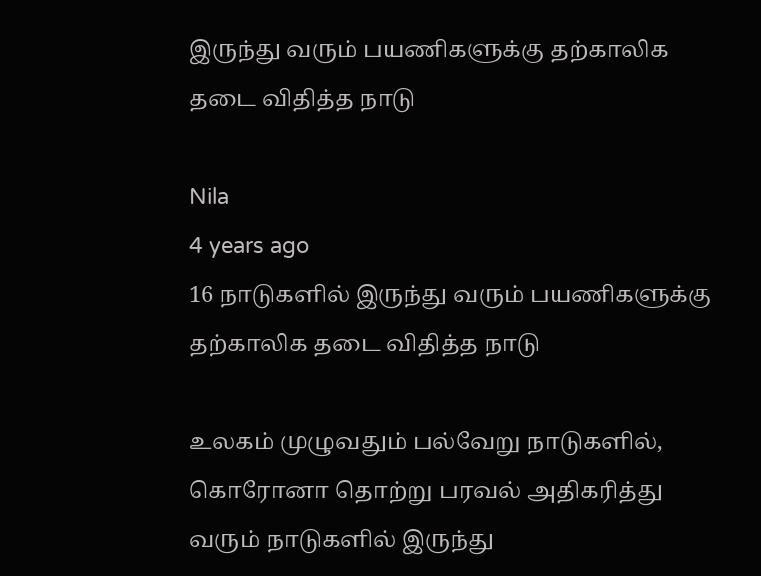இருந்து வரும் பயணிகளுக்கு தற்காலிக தடை விதித்த நாடு

Nila
4 years ago
16 நாடுகளில் இருந்து வரும் பயணிகளுக்கு தற்காலிக தடை விதித்த நாடு

உலகம் முழுவதும் பல்வேறு நாடுகளில், கொரோனா தொற்று பரவல் அதிகரித்து வரும் நாடுகளில் இருந்து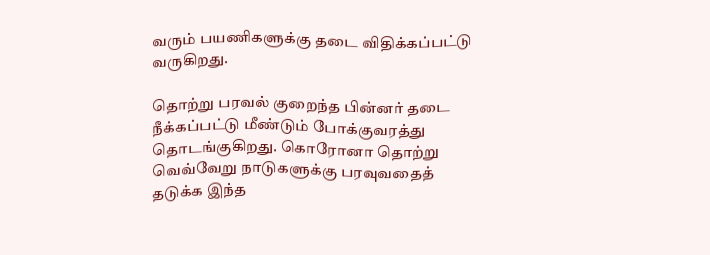வரும் பயணிகளுக்கு தடை விதிக்கப்பட்டு வருகிறது.

தொற்று பரவல் குறைந்த பின்னர் தடை நீக்கப்பட்டு மீண்டும் போக்குவரத்து தொடங்குகிறது. கொரோனா தொற்று வெவ்வேறு நாடுகளுக்கு பரவுவதைத் தடுக்க இந்த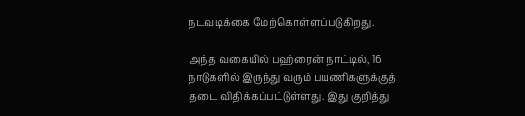நடவடிக்கை மேற்கொள்ளப்படுகிறது.

அந்த வகையில் பஹ்ரைன் நாட்டில், 16 நாடுகளில் இருந்து வரும் பயணிகளுக்குத் தடை விதிக்கப்பட்டுள்ளது. இது குறித்து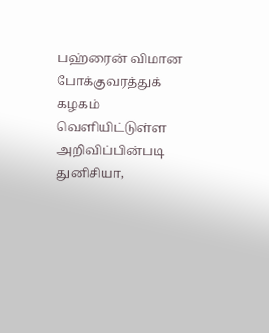பஹ்ரைன் விமான போக்குவரத்துக் கழகம் வெளியிட்டுள்ள அறிவிப்பின்படி துனிசியா,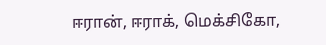ஈரான், ஈராக், மெக்சிகோ,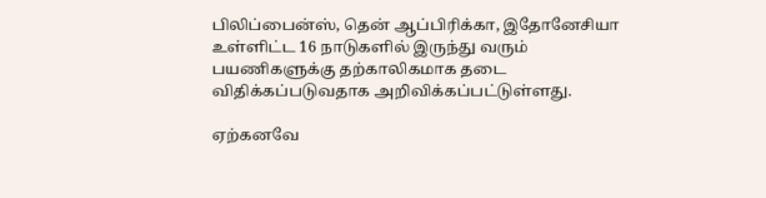பிலிப்பைன்ஸ், தென் ஆப்பிரிக்கா, இதோனேசியா உள்ளிட்ட 16 நாடுகளில் இருந்து வரும் பயணிகளுக்கு தற்காலிகமாக தடை விதிக்கப்படுவதாக அறிவிக்கப்பட்டுள்ளது.

ஏற்கனவே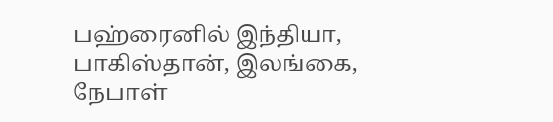பஹ்ரைனில் இந்தியா, பாகிஸ்தான், இலங்கை, நேபாள்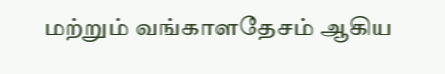மற்றும் வங்காளதேசம் ஆகிய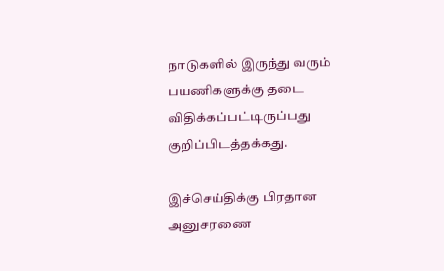நாடுகளில் இருந்து வரும் பயணிகளுக்கு தடை விதிக்கப்பட்டிருப்பது குறிப்பிடத்தக்கது.

இச்செய்திக்கு பிரதான அனுசரணை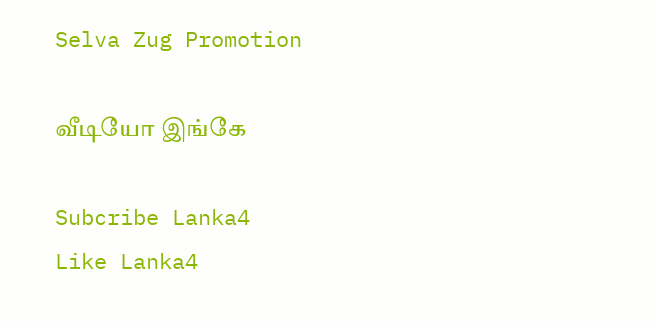Selva Zug Promotion

வீடியோ இங்கே

Subcribe Lanka4
Like Lanka4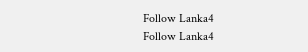Follow Lanka4
Follow Lanka4